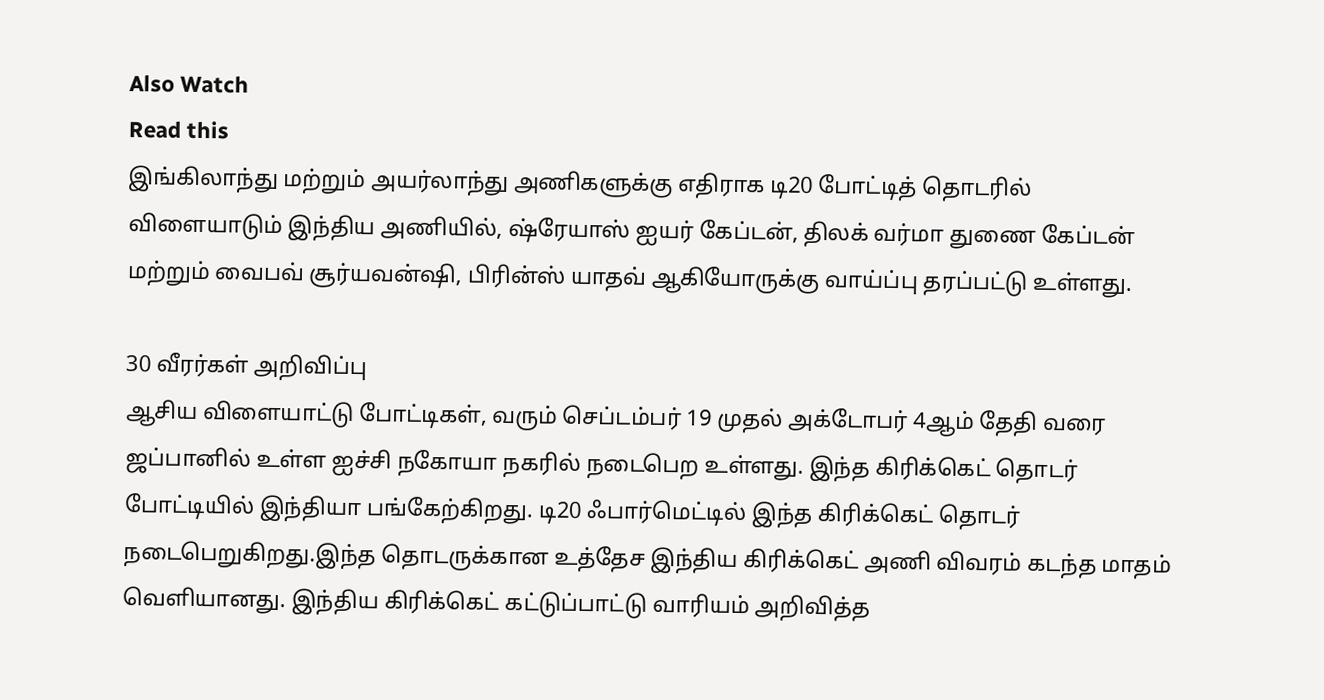Also Watch
Read this
இங்கிலாந்து மற்றும் அயர்லாந்து அணிகளுக்கு எதிராக டி20 போட்டித் தொடரில் விளையாடும் இந்திய அணியில், ஷ்ரேயாஸ் ஐயர் கேப்டன், திலக் வர்மா துணை கேப்டன் மற்றும் வைபவ் சூர்யவன்ஷி, பிரின்ஸ் யாதவ் ஆகியோருக்கு வாய்ப்பு தரப்பட்டு உள்ளது.

30 வீரர்கள் அறிவிப்பு
ஆசிய விளையாட்டு போட்டிகள், வரும் செப்டம்பர் 19 முதல் அக்டோபர் 4ஆம் தேதி வரை ஜப்பானில் உள்ள ஐச்சி நகோயா நகரில் நடைபெற உள்ளது. இந்த கிரிக்கெட் தொடர் போட்டியில் இந்தியா பங்கேற்கிறது. டி20 ஃபார்மெட்டில் இந்த கிரிக்கெட் தொடர் நடைபெறுகிறது.இந்த தொடருக்கான உத்தேச இந்திய கிரிக்கெட் அணி விவரம் கடந்த மாதம் வெளியானது. இந்திய கிரிக்கெட் கட்டுப்பாட்டு வாரியம் அறிவித்த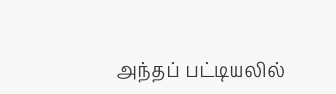அந்தப் பட்டியலில்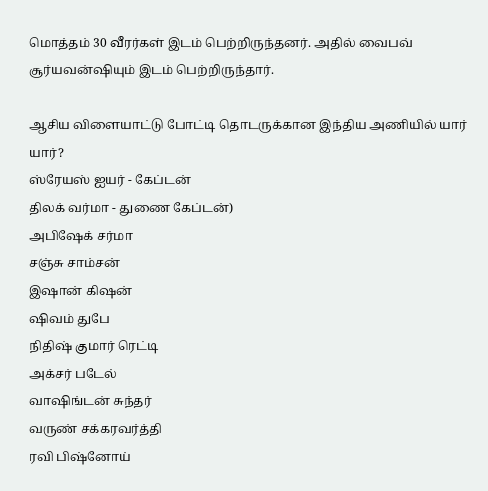மொத்தம் 30 வீரர்கள் இடம் பெற்றிருந்தனர். அதில் வைபவ் சூர்யவன்ஷியும் இடம் பெற்றிருந்தார்.

ஆசிய விளையாட்டு போட்டி தொடருக்கான இந்திய அணியில் யார் யார்?
ஸ்ரேயஸ் ஐயர் - கேப்டன்
திலக் வர்மா - துணை கேப்டன்)
அபிஷேக் சர்மா
சஞ்சு சாம்சன்
இஷான் கிஷன்
ஷிவம் துபே
நிதிஷ் குமார் ரெட்டி
அக்சர் படேல்
வாஷிங்டன் சுந்தர்
வருண் சக்கரவர்த்தி
ரவி பிஷ்னோய்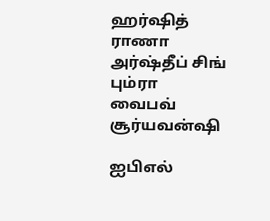ஹர்ஷித் ராணா
அர்ஷ்தீப் சிங்
பும்ரா
வைபவ் சூர்யவன்ஷி

ஐபிஎல்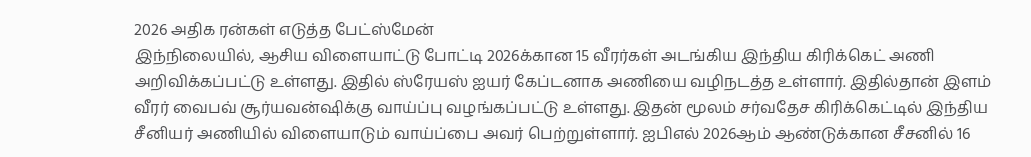2026 அதிக ரன்கள் எடுத்த பேட்ஸ்மேன்
இந்நிலையில், ஆசிய விளையாட்டு போட்டி 2026க்கான 15 வீரர்கள் அடங்கிய இந்திய கிரிக்கெட் அணி அறிவிக்கப்பட்டு உள்ளது. இதில் ஸ்ரேயஸ் ஐயர் கேப்டனாக அணியை வழிநடத்த உள்ளார். இதில்தான் இளம் வீரர் வைபவ் சூர்யவன்ஷிக்கு வாய்ப்பு வழங்கப்பட்டு உள்ளது. இதன் மூலம் சர்வதேச கிரிக்கெட்டில் இந்திய சீனியர் அணியில் விளையாடும் வாய்ப்பை அவர் பெற்றுள்ளார். ஐபிஎல் 2026ஆம் ஆண்டுக்கான சீசனில் 16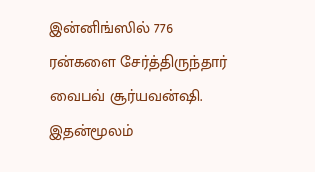இன்னிங்ஸில் 776 ரன்களை சேர்த்திருந்தார் வைபவ் சூர்யவன்ஷி. இதன்மூலம்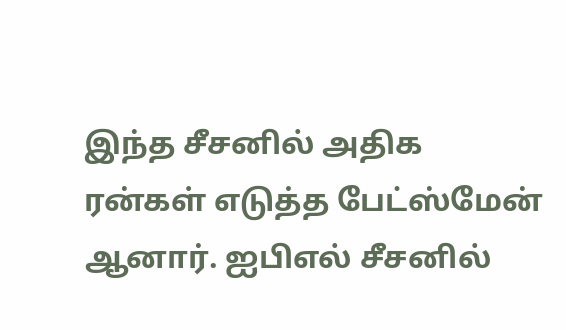இந்த சீசனில் அதிக ரன்கள் எடுத்த பேட்ஸ்மேன் ஆனார். ஐபிஎல் சீசனில்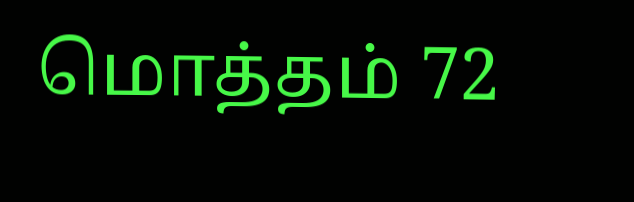மொத்தம் 72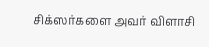சிக்ஸர்களை அவர் விளாசி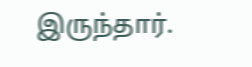இருந்தார்.